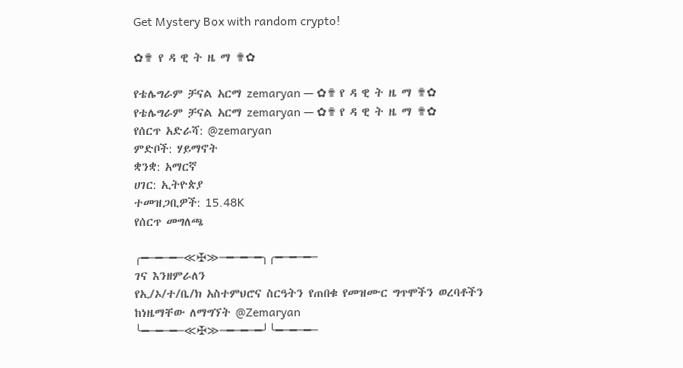Get Mystery Box with random crypto!

✿✟ የ ዳ ዊ ት ዜ ማ ✟✿

የቴሌግራም ቻናል አርማ zemaryan — ✿✟ የ ዳ ዊ ት ዜ ማ ✟✿
የቴሌግራም ቻናል አርማ zemaryan — ✿✟ የ ዳ ዊ ት ዜ ማ ✟✿
የሰርጥ አድራሻ: @zemaryan
ምድቦች: ሃይማኖት
ቋንቋ: አማርኛ
ሀገር: ኢትዮጵያ
ተመዝጋቢዎች: 15.48K
የሰርጥ መግለጫ

╭━─━─━─≪✠≫─━─━─━╮╭━─━─━─
ገና እንዘምራለን
የኢ/ኦ/ተ/ቤ/ክ አስተምህሮና ስርዓትን የጠበቁ የመዝሙር ግጥሞችን ወረባቶችን ከነዜማቸው ለማግኘት @Zemaryan
╰━─━─━─≪✠≫─━─━─━╯╰━─━─━─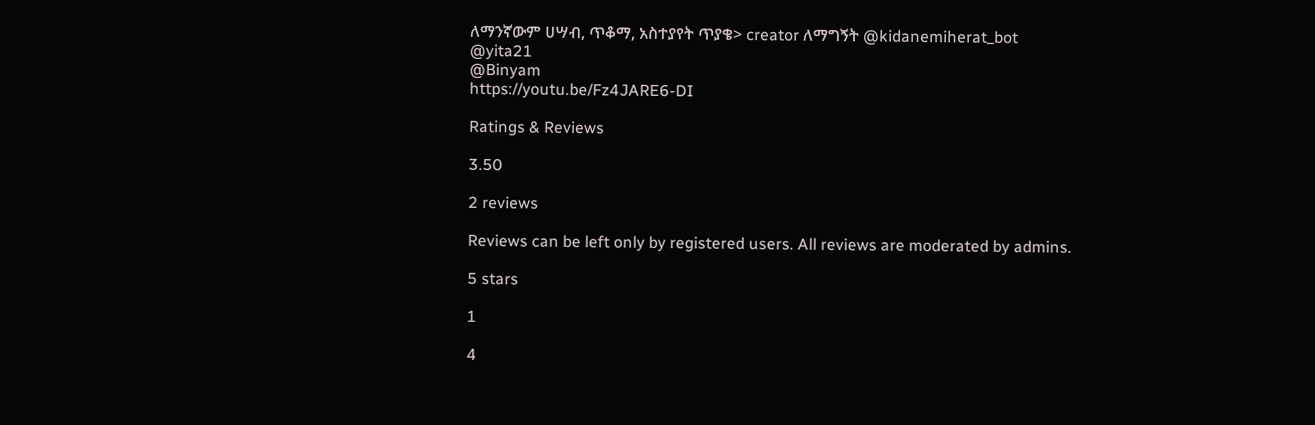ለማንኛውም ሀሣብ, ጥቆማ, አስተያየት ጥያቄ> creator ለማግኝት @kidanemiherat_bot
@yita21
@Binyam
https://youtu.be/Fz4JARE6-DI

Ratings & Reviews

3.50

2 reviews

Reviews can be left only by registered users. All reviews are moderated by admins.

5 stars

1

4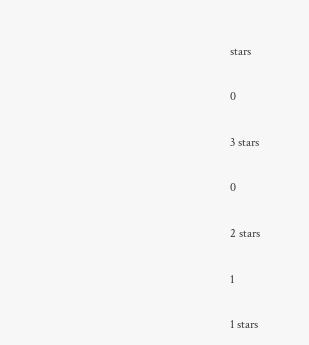stars

0

3 stars

0

2 stars

1

1 stars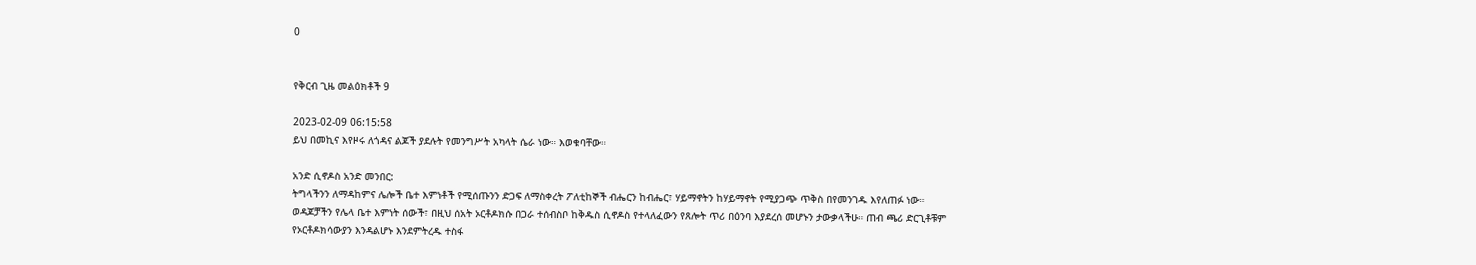0


የቅርብ ጊዜ መልዕክቶች 9

2023-02-09 06:15:58
ይህ በመኪና እየዞሩ ለጎዳና ልጆች ያደሉት የመንግሥት አካላት ሴራ ነው። እወቁባቸው።

አንድ ሲኖዶስ አንድ መንበር:
ትግላችንን ለማዳከምና ሌሎች ቤተ እምነቶች የሚሰጡንን ድጋፍ ለማስቀረት ፖለቲከኞች ብሔርን ከብሔር፣ ሃይማኖትን ከሃይማኖት የሚያጋጭ ጥቅስ በየመንገዱ እየለጠፉ ነው።
ወዳጆቻችን የሌላ ቤተ እምነት ሰውች፣ በዚህ ሰአት ኦርቶዶክሱ በጋራ ተሰብስቦ ከቅዱስ ሲኖዶስ የተላለፈውን የጸሎት ጥሪ በዕንባ እያደረሰ መሆኑን ታውቃላችሁ። ጠብ ጫሪ ድርጊቶቹም የኦርቶዶክሳውያን እንዳልሆኑ እንደምትረዱ ተስፋ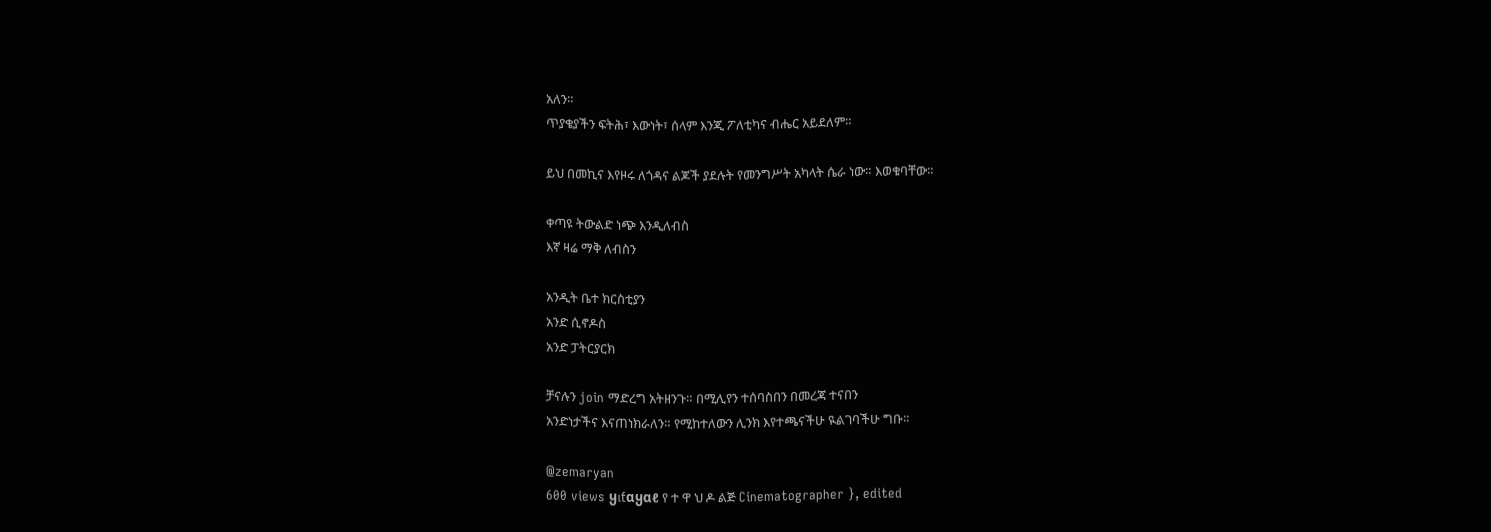አለን።
ጥያቄያችን ፍትሕ፣ እውነት፣ ሰላም እንጂ ፖለቲካና ብሔር አይደለም።

ይህ በመኪና እየዞሩ ለጎዳና ልጆች ያደሉት የመንግሥት አካላት ሴራ ነው። እወቁባቸው።

ቀጣዩ ትውልድ ነጭ እንዲለብስ
እኛ ዛሬ ማቅ ለብስን

አንዲት ቤተ ክርስቲያን
አንድ ሲኖዶስ
አንድ ፓትርያርክ

ቻናሉን join ማድረግ አትዘንጉ። በሚሊየን ተሰባስበን በመረጃ ተናበን
አንድነታችና እናጠነክራለን። የሚከተለውን ሊንክ እየተጫናችሁ ዪልገባችሁ ግቡ።

@zemaryan
600 views ყเƭαყαℓ የ ተ ዋ ህ ዶ ልጅ Cinematographer }, edited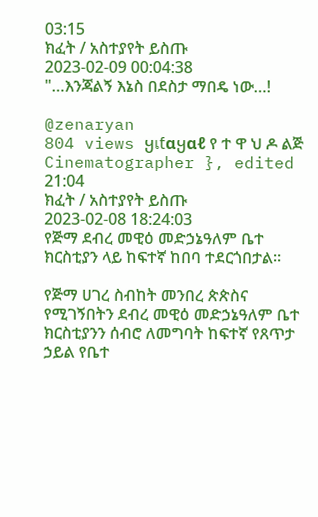03:15
ክፈት / አስተያየት ይስጡ
2023-02-09 00:04:38
"…እንጃልኝ እኔስ በደስታ ማበዴ ነው…!

@zenaryan
804 views ყเƭαყαℓ የ ተ ዋ ህ ዶ ልጅ Cinematographer }, edited  21:04
ክፈት / አስተያየት ይስጡ
2023-02-08 18:24:03
የጅማ ደብረ መዊዕ መድኃኔዓለም ቤተ ክርስቲያን ላይ ከፍተኛ ከበባ ተደርጎበታል።

የጅማ ሀገረ ስብከት መንበረ ጵጵስና የሚገኝበትን ደብረ መዊዕ መድኃኔዓለም ቤተ ክርስቲያንን ሰብሮ ለመግባት ከፍተኛ የጸጥታ ኃይል የቤተ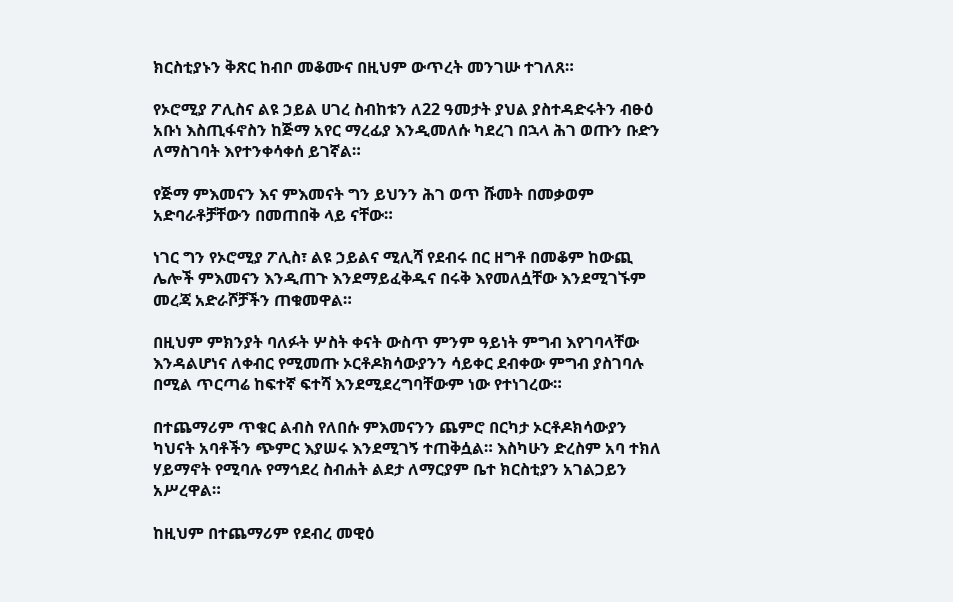ክርስቲያኑን ቅጽር ከብቦ መቆሙና በዚህም ውጥረት መንገሡ ተገለጸ።

የኦሮሚያ ፖሊስና ልዩ ኃይል ሀገረ ስብከቱን ለ22 ዓመታት ያህል ያስተዳድሩትን ብፁዕ አቡነ እስጢፋኖስን ከጅማ አየር ማረፊያ እንዲመለሱ ካደረገ በኋላ ሕገ ወጡን ቡድን ለማስገባት እየተንቀሳቀሰ ይገኛል።

የጅማ ምእመናን እና ምእመናት ግን ይህንን ሕገ ወጥ ሹመት በመቃወም አድባራቶቻቸውን በመጠበቅ ላይ ናቸው።

ነገር ግን የኦሮሚያ ፖሊስ፣ ልዩ ኃይልና ሚሊሻ የደብሩ በር ዘግቶ በመቆም ከውጪ ሌሎች ምእመናን እንዲጠጉ እንደማይፈቅዱና በሩቅ እየመለሷቸው እንደሚገኙም መረጃ አድራሾቻችን ጠቁመዋል።

በዚህም ምክንያት ባለፉት ሦስት ቀናት ውስጥ ምንም ዓይነት ምግብ እየገባላቸው እንዳልሆነና ለቀብር የሚመጡ ኦርቶዶክሳውያንን ሳይቀር ደብቀው ምግብ ያስገባሉ በሚል ጥርጣሬ ከፍተኛ ፍተሻ እንደሚደረግባቸውም ነው የተነገረው።

በተጨማሪም ጥቁር ልብስ የለበሱ ምእመናንን ጨምሮ በርካታ ኦርቶዶክሳውያን ካህናት አባቶችን ጭምር እያሠሩ እንደሚገኝ ተጠቅሷል። እስካሁን ድረስም አባ ተክለ ሃይማኖት የሚባሉ የማኅደረ ስብሐት ልደታ ለማርያም ቤተ ክርስቲያን አገልጋይን አሥረዋል።

ከዚህም በተጨማሪም የደብረ መዊዕ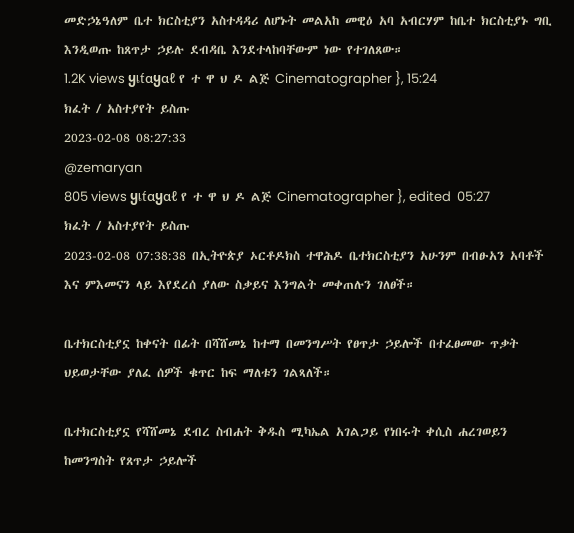መድኃኔዓለም ቤተ ክርስቲያን አስተዳዳሪ ለሆኑት መልአከ መዊዕ አባ አብርሃም ከቤተ ክርስቲያኑ ግቢ እንዲወጡ ከጸጥታ ኃይሉ ደብዳቤ እንደተላከባቸውም ነው የተገለጸው።
1.2K views ყเƭαყαℓ የ ተ ዋ ህ ዶ ልጅ Cinematographer }, 15:24
ክፈት / አስተያየት ይስጡ
2023-02-08 08:27:33
@zemaryan
805 views ყเƭαყαℓ የ ተ ዋ ህ ዶ ልጅ Cinematographer }, edited  05:27
ክፈት / አስተያየት ይስጡ
2023-02-08 07:38:38 በኢትዮጵያ ኦርቶዶክስ ተዋሕዶ ቤተክርስቲያን አሁንም በብፁአን አባቶች እና ምእመናን ላይ እየደረሰ ያለው ስቃይና እንግልት መቀጠሉን ገለፀች።

ቤተክርስቲያኗ ከቀናት በፊት በሻሸመኔ ከተማ በመንግሥት የፀጥታ ኃይሎች በተፈፀመው ጥቃት ህይወታቸው ያለፈ ሰዎች ቁጥር ከፍ ማለቱን ገልጻለች።

ቤተክርስቲያኗ የሻሸመኔ ደብረ ስብሐት ቅዱስ ሚካኤል አገልጋይ የነበሩት ቀሲስ ሐረገወይን ከመንግስት የጸጥታ ኃይሎች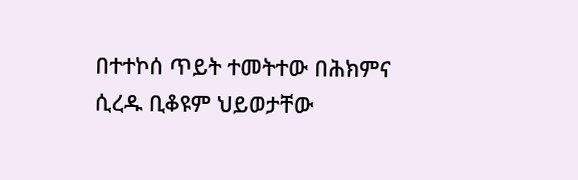በተተኮሰ ጥይት ተመትተው በሕክምና ሲረዱ ቢቆዩም ህይወታቸው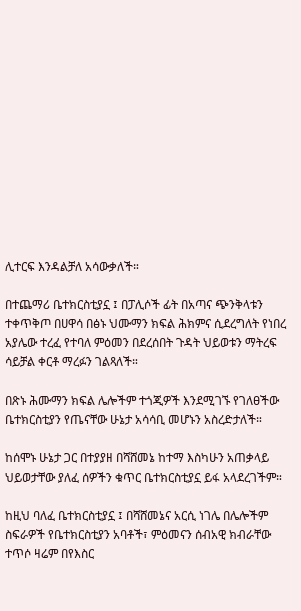ሊተርፍ እንዳልቻለ አሳውቃለች።

በተጨማሪ ቤተክርስቲያኗ ፤ በፓሊሶች ፊት በአጣና ጭንቅላቱን ተቀጥቅጦ በሀዋሳ በፅኑ ህሙማን ክፍል ሕክምና ሲደረግለት የነበረ አያሌው ተረፈ የተባለ ምዕመን በደረሰበት ጉዳት ህይወቱን ማትረፍ ሳይቻል ቀርቶ ማረፉን ገልጻለች።

በጽኑ ሕሙማን ክፍል ሌሎችም ተጎጂዎች እንደሚገኙ የገለፀችው ቤተክርስቲያን የጤናቸው ሁኔታ አሳሳቢ መሆኑን አስረድታለች።

ከሰሞኑ ሁኔታ ጋር በተያያዘ በሻሸመኔ ከተማ እስካሁን አጠቃላይ ህይወታቸው ያለፈ ሰዎችን ቁጥር ቤተክርስቲያኗ ይፋ አላደረገችም።

ከዚህ ባለፈ ቤተክርስቲያኗ ፤ በሻሸመኔና አርሲ ነገሌ በሌሎችም ስፍራዎች የቤተክርስቲያን አባቶች፣ ምዕመናን ሰብአዊ ክብራቸው ተጥሶ ዛሬም በየእስር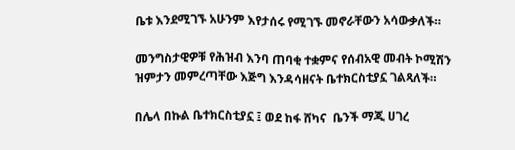ቤቱ እንደሚገኙ አሁንም እየታሰሩ የሚገኙ መኖራቸውን አሳውቃለች።

መንግስታዊዎቹ የሕዝብ እንባ ጠባቂ ተቋምና የሰብአዊ መብት ኮሚሽን ዝምታን መምረጣቸው እጅግ እንዳሳዘናት ቤተክርስቲያኗ ገልጻለች።

በሌላ በኩል ቤተክርስቲያኗ ፤ ወደ ከፋ ሸካና  ቤንች ማጂ ሀገረ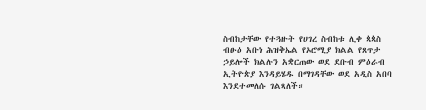ስብከታቸው የተጓዙት የሀገረ ስብከቱ ሊቀ ጳጳስ ብፁዕ አቡነ ሕዝቅኤል የኦሮሚያ ክልል የጸጥታ ኃይሎች ክልሉን አቋርጠው ወደ ደቡብ ምዕራብ ኢትዮጵያ እንዳይሄዱ በማገዳቸው ወደ አዲስ አበባ እንደተመለሱ ገልጻለች።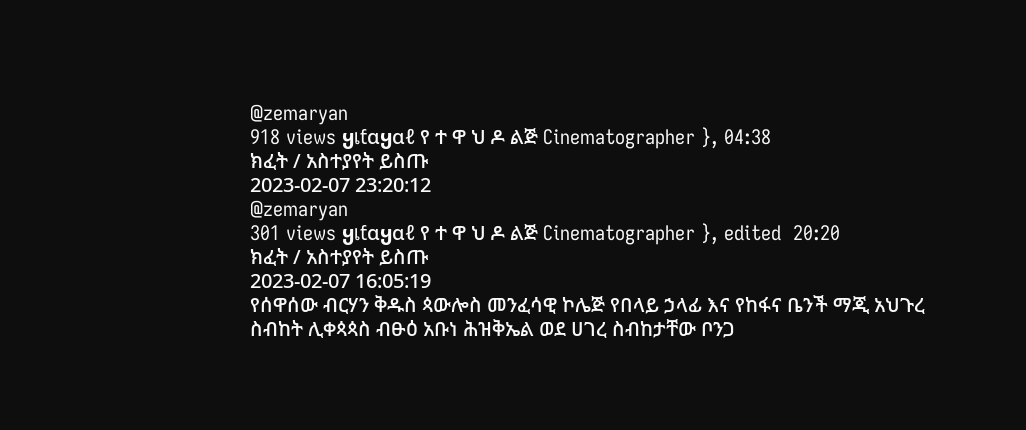@zemaryan
918 views ყเƭαყαℓ የ ተ ዋ ህ ዶ ልጅ Cinematographer }, 04:38
ክፈት / አስተያየት ይስጡ
2023-02-07 23:20:12
@zemaryan
301 views ყเƭαყαℓ የ ተ ዋ ህ ዶ ልጅ Cinematographer }, edited  20:20
ክፈት / አስተያየት ይስጡ
2023-02-07 16:05:19
የሰዋሰው ብርሃን ቅዱስ ጳውሎስ መንፈሳዊ ኮሌጅ የበላይ ኃላፊ እና የከፋና ቤንች ማጂ አህጉረ ስብከት ሊቀጳጳስ ብፁዕ አቡነ ሕዝቅኤል ወደ ሀገረ ስብከታቸው ቦንጋ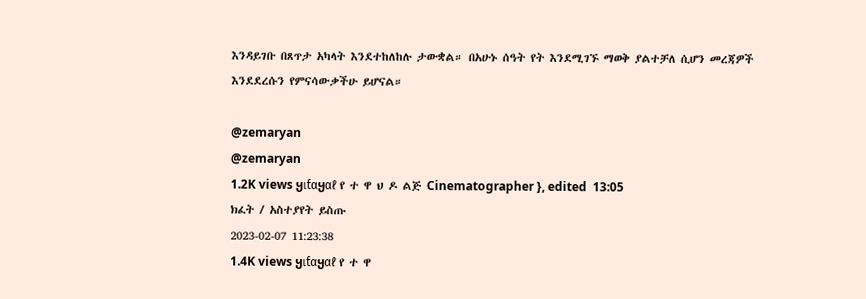እንዳይገቡ በጸጥታ አካላት እንደተከለከሉ ታውቋል። በአሁኑ ሰዓት የት እንደሚገኙ ማወቅ ያልተቻለ ሲሆን መረጃዎች እንደደረሱን የምናሳውቃችሁ ይሆናል።

@zemaryan
@zemaryan
1.2K views ყเƭαყαℓ የ ተ ዋ ህ ዶ ልጅ Cinematographer }, edited  13:05
ክፈት / አስተያየት ይስጡ
2023-02-07 11:23:38
1.4K views ყเƭαყαℓ የ ተ ዋ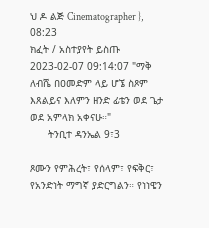ህ ዶ ልጅ Cinematographer }, 08:23
ክፈት / አስተያየት ይስጡ
2023-02-07 09:14:07 "ማቅ ለብሼ በዐመድም ላይ ሆኜ ስጾም እጸልይና እለምን ዘንድ ፊቴን ወደ ጌታ ወደ አምላክ አቀናሁ።"
      ትንቢተ ዳንኤል 9፣3

ጾሙን የምሕረት፣ የሰላም፣ የፍቅር፣ የአንድነት ማግኛ ያድርግልን። የነነዌን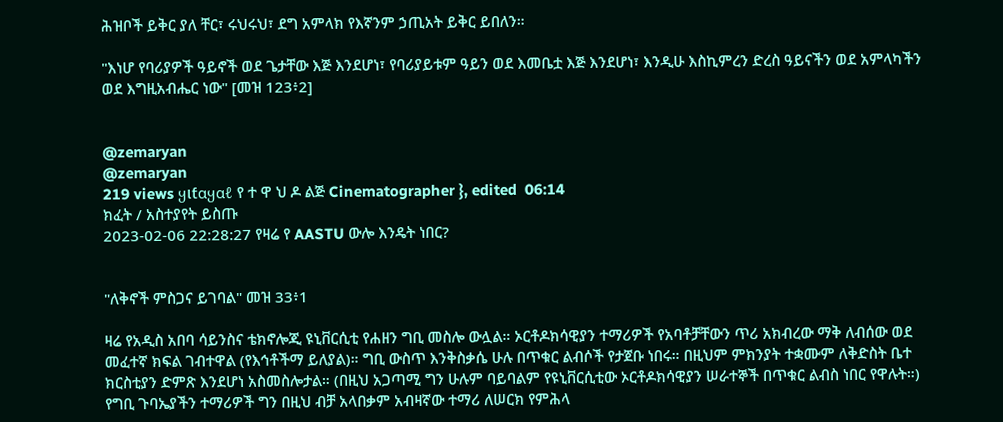ሕዝቦች ይቅር ያለ ቸር፣ ሩህሩህ፣ ደግ አምላክ የእኛንም ኃጢአት ይቅር ይበለን።

"እነሆ የባሪያዎች ዓይኖች ወደ ጌታቸው እጅ እንደሆነ፣ የባሪያይቱም ዓይን ወደ እመቤቷ እጅ እንደሆነ፣ እንዲሁ እስኪምረን ድረስ ዓይናችን ወደ አምላካችን ወደ እግዚአብሔር ነው" [መዝ 123፥2]


@zemaryan
@zemaryan
219 views ყเƭαყαℓ የ ተ ዋ ህ ዶ ልጅ Cinematographer }, edited  06:14
ክፈት / አስተያየት ይስጡ
2023-02-06 22:28:27 የዛሬ የ AASTU ውሎ እንዴት ነበር?


"ለቅኖች ምስጋና ይገባል" መዝ 33፥1

ዛሬ የአዲስ አበባ ሳይንስና ቴክኖሎጂ ዩኒቨርሲቲ የሐዘን ግቢ መስሎ ውሏል። ኦርቶዶክሳዊያን ተማሪዎች የአባቶቻቸውን ጥሪ አክብረው ማቅ ለብሰው ወደ መፈተኛ ክፍል ገብተዋል (የእኅቶችማ ይለያል)። ግቢ ውስጥ እንቅስቃሴ ሁሉ በጥቁር ልብሶች የታጀቡ ነበሩ። በዚህም ምክንያት ተቋሙም ለቅድስት ቤተ ክርስቲያን ድምጽ እንደሆነ አስመስሎታል። (በዚህ አጋጣሚ ግን ሁሉም ባይባልም የዩኒቨርሲቲው ኦርቶዶክሳዊያን ሠራተኞች በጥቁር ልብስ ነበር የዋሉት።) የግቢ ጉባኤያችን ተማሪዎች ግን በዚህ ብቻ አላበቃም አብዛኛው ተማሪ ለሠርክ የምሕላ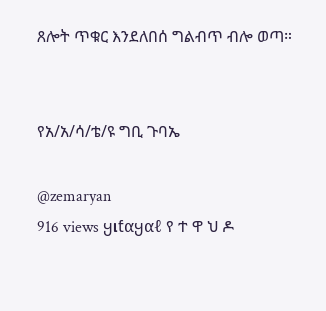ጸሎት ጥቁር እንደለበሰ ግልብጥ ብሎ ወጣ።


የአ/አ/ሳ/ቴ/ዩ ግቢ ጉባኤ

@zemaryan
916 views ყเƭαყαℓ የ ተ ዋ ህ ዶ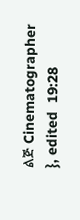ልጅ Cinematographer }, edited  19:28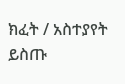ክፈት / አስተያየት ይስጡ